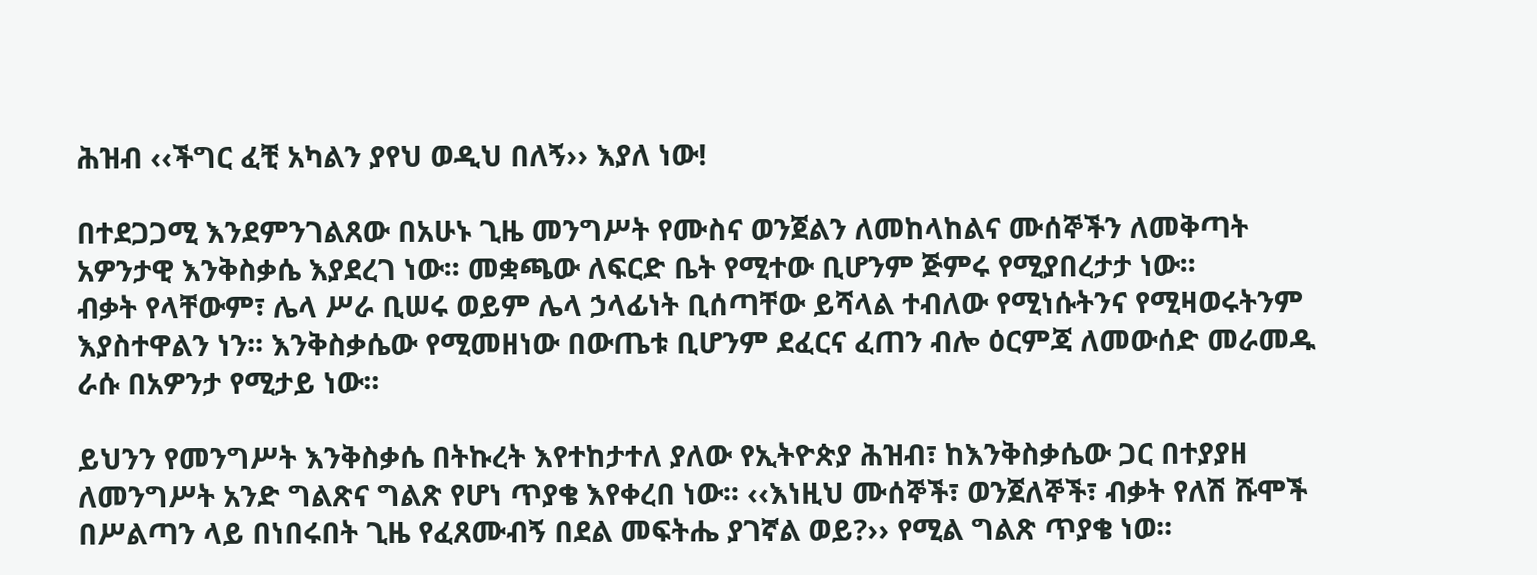ሕዝብ ‹‹ችግር ፈቺ አካልን ያየህ ወዲህ በለኝ›› እያለ ነው!

በተደጋጋሚ እንደምንገልጸው በአሁኑ ጊዜ መንግሥት የሙስና ወንጀልን ለመከላከልና ሙሰኞችን ለመቅጣት አዎንታዊ እንቅስቃሴ እያደረገ ነው፡፡ መቋጫው ለፍርድ ቤት የሚተው ቢሆንም ጅምሩ የሚያበረታታ ነው፡፡
ብቃት የላቸውም፣ ሌላ ሥራ ቢሠሩ ወይም ሌላ ኃላፊነት ቢሰጣቸው ይሻላል ተብለው የሚነሱትንና የሚዛወሩትንም እያስተዋልን ነን፡፡ እንቅስቃሴው የሚመዘነው በውጤቱ ቢሆንም ደፈርና ፈጠን ብሎ ዕርምጃ ለመውሰድ መራመዱ ራሱ በአዎንታ የሚታይ ነው፡፡

ይህንን የመንግሥት እንቅስቃሴ በትኩረት እየተከታተለ ያለው የኢትዮጵያ ሕዝብ፣ ከእንቅስቃሴው ጋር በተያያዘ ለመንግሥት አንድ ግልጽና ግልጽ የሆነ ጥያቄ እየቀረበ ነው፡፡ ‹‹እነዚህ ሙሰኞች፣ ወንጀለኞች፣ ብቃት የለሽ ሹሞች በሥልጣን ላይ በነበሩበት ጊዜ የፈጸሙብኝ በደል መፍትሔ ያገኛል ወይ?›› የሚል ግልጽ ጥያቄ ነወ፡፡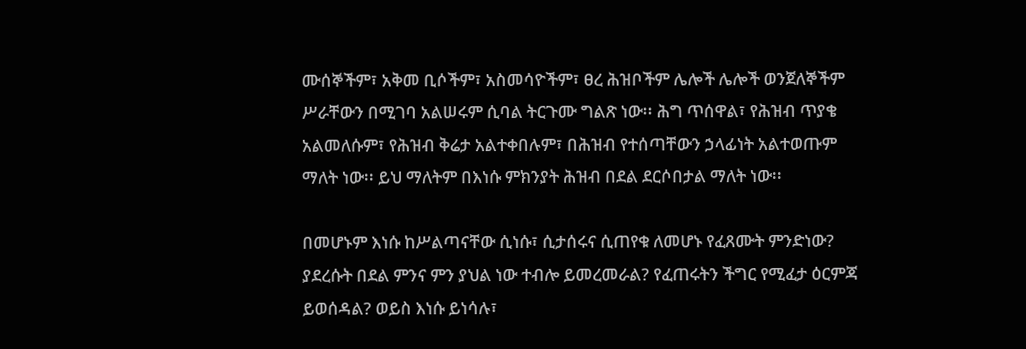ሙሰኞችም፣ አቅመ ቢሶችም፣ አስመሳዮችም፣ ፀረ ሕዝቦችም ሌሎች ሌሎች ወንጀለኞችም ሥራቸውን በሚገባ አልሠሩም ሲባል ትርጉሙ ግልጽ ነው፡፡ ሕግ ጥሰዋል፣ የሕዝብ ጥያቄ አልመለሱም፣ የሕዝብ ቅሬታ አልተቀበሉም፣ በሕዝብ የተሰጣቸውን ኃላፊነት አልተወጡም ማለት ነው፡፡ ይህ ማለትም በእነሱ ምክንያት ሕዝብ በደል ደርሶበታል ማለት ነው፡፡

በመሆኑም እነሱ ከሥልጣናቸው ሲነሱ፣ ሲታሰሩና ሲጠየቁ ለመሆኑ የፈጸሙት ምንድነው? ያደረሱት በደል ምንና ምን ያህል ነው ተብሎ ይመረመራል? የፈጠሩትን ችግር የሚፈታ ዕርምጃ ይወሰዳል? ወይስ እነሱ ይነሳሉ፣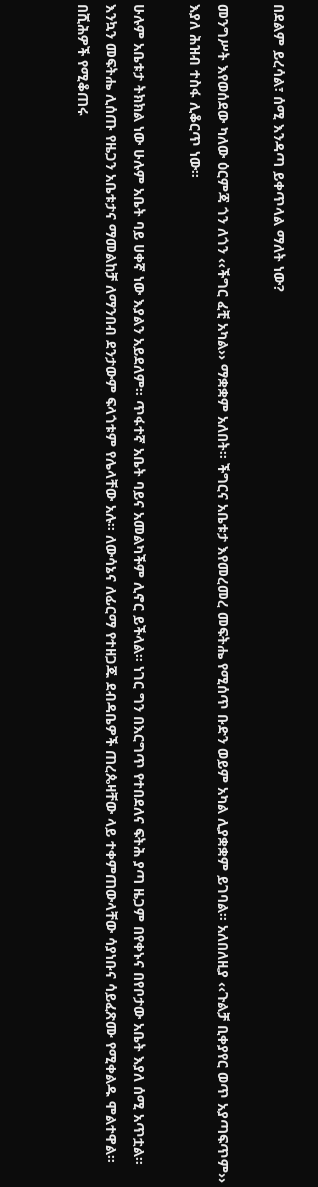በደልም ይረሳል፣ ሰሚ እንዳጣ ይቀጥላል ማለት ነው?

መንግሥት እየወሰደው ካለው ዕርምጃ ጎን ለጎን ‹‹ችግር ፈቺ አካል›› ማቋቋም አለበት፡፡ ችግርና አቤቱታ እየመረመረ መፍትሔ የሚሰጥ ቡድን ወይም አካል ሊያቋቋም ይገባል፡፡ አለበለዚያ ‹‹ጉልቻ ቢቀያየር ወጥ አያጣፍጥም›› እያለ ሕዝብ ተስፋ ሊቆርጥ ነው፡፡

ሁሉም አቤቱታ ትክክል ነው ሁሉም አቤት ባይ ሀቀኛ ነው እያልን አይደለም፡፡ ጥፋተኛ አቤት ባይና አመልካችም ሊኖር ይችላል፡፡ ነገር ግን በእርግጥ የተበደለና ፍትሕ ያጣ ዜጋም በየቀኑና በየቦታው አቤት እያለ ሰሚ አጥቷል፡፡ እንኳን መፍትሔ ሊሰጡ የዜጋን አቤቱታና ማመልከቻ ለማንበብ ደንታውም ፍላጎቱም የሌላቸው አሉ፡፡ ለውሳኔና ለፊርማ የተዘጋጁ ደብዳቤዎች ጠረጴዛቸው ላይ ተቀምጠውላቸው ሳያነቡና ሳይፈጽሙ የሚቀልዱ ሞልተዋል፡፡ በሺሕዎች የሚቆጠሩ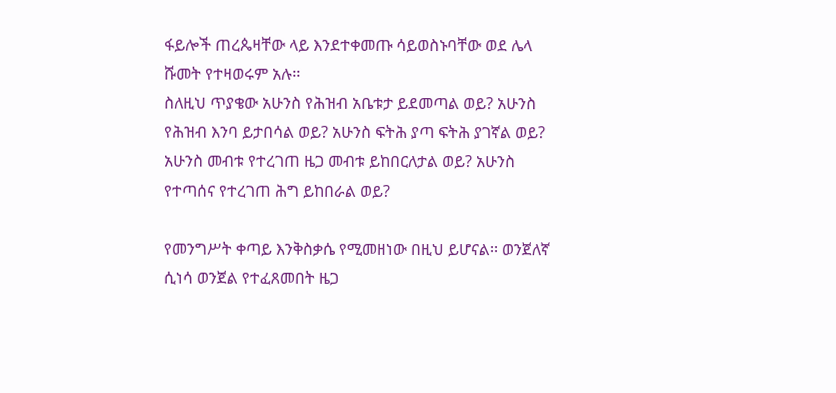ፋይሎች ጠረጴዛቸው ላይ እንደተቀመጡ ሳይወስኑባቸው ወደ ሌላ ሹመት የተዛወሩም አሉ፡፡
ስለዚህ ጥያቄው አሁንስ የሕዝብ አቤቱታ ይደመጣል ወይ? አሁንስ የሕዝብ እንባ ይታበሳል ወይ? አሁንስ ፍትሕ ያጣ ፍትሕ ያገኛል ወይ? አሁንስ መብቱ የተረገጠ ዜጋ መብቱ ይከበርለታል ወይ? አሁንስ የተጣሰና የተረገጠ ሕግ ይከበራል ወይ?

የመንግሥት ቀጣይ እንቅስቃሴ የሚመዘነው በዚህ ይሆናል፡፡ ወንጀለኛ ሲነሳ ወንጀል የተፈጸመበት ዜጋ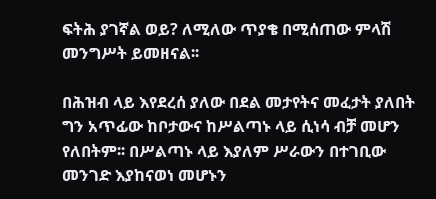ፍትሕ ያገኛል ወይ? ለሚለው ጥያቄ በሚሰጠው ምላሽ መንግሥት ይመዘናል፡፡

በሕዝብ ላይ እየደረሰ ያለው በደል መታየትና መፈታት ያለበት ግን አጥፊው ከቦታውና ከሥልጣኑ ላይ ሲነሳ ብቻ መሆን የለበትም፡፡ በሥልጣኑ ላይ እያለም ሥራውን በተገቢው መንገድ እያከናወነ መሆኑን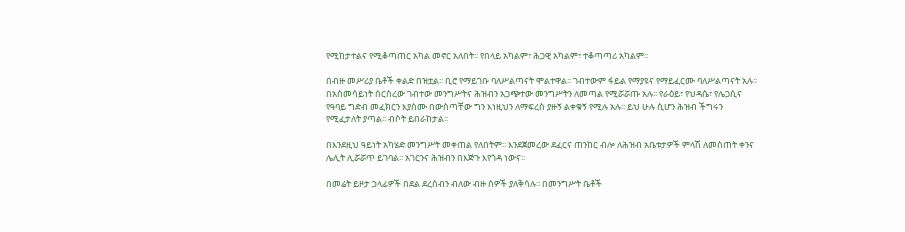የሚከታተልና የሚቆጣጠር አካል መኖር አለበት፡፡ የበላይ አካልም፣ ሕጋዊ አካልም፣ ተቆጣጣሪ አካልም፡፡

በብዙ መሥሪያ ቤቶች ቀልድ በዝቷል፡፡ ቢሮ የማይገቡ ባለሥልጣናት ሞልተዋል፡፡ ገብተውም ፋይል የማያዩና የማይፈርሙ ባለሥልጣናት አሉ፡፡ በአስመሳይነት ሰርስረው ገብተው መንግሥትና ሕዝብን አጋጭተው መንግሥትን ለመጣል የሚሯሯጡ አሉ፡፡ የራዕይ፣ የህዳሴ፣ የሌጋሲና የዓባይ ግድብ መፈክርን እያሰሙ በውስጣቸው ግን እነዚህን ለማፍረስ ያዙኝ ልቀቁኝ የሚሉ አሉ፡፡ ይህ ሁሉ ሲሆን ሕዝብ ችግሩን የሚፈታለት ያጣል፡፡ ብሶት ይበራከታል፡፡

በእንደዚህ ዓይነት አካሄድ መንግሥት መቀጠል የለበትም፡፡ እንደጀመረው ደፈርና ጠንከር ብሎ ለሕዝብ አቤቱታዎች ምላሽ ለመስጠት ቀንና ሌሊት ሊሯሯጥ ይገባል፡፡ አገርንና ሕዝብን በእጅጉ እየጎዳ ነውና፡፡

በመሬት ይዞታ ኃላፊዎች በደል ደረሰብን ብለው ብዙ ሰዎች ያለቅሳሉ፡፡ በመንግሥት ቤቶች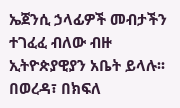ኤጀንሲ ኃላፊዎች መብታችን ተገፈፈ ብለው ብዙ ኢትዮጵያዊያን አቤት ይላሉ፡፡ በወረዳ፣ በክፍለ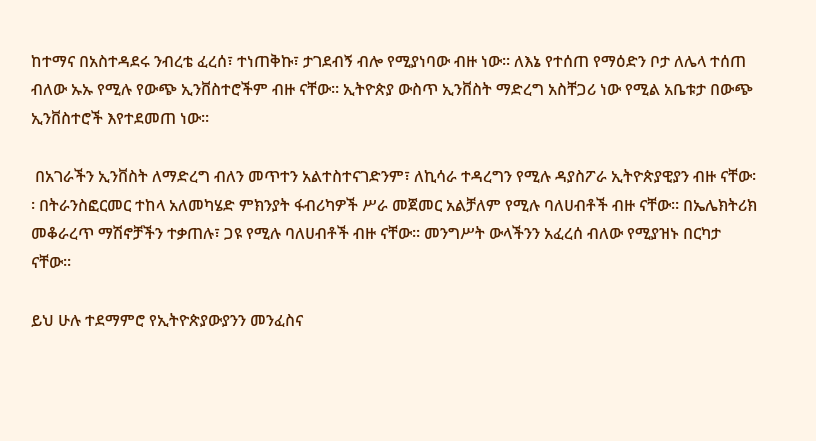ከተማና በአስተዳደሩ ንብረቴ ፈረሰ፣ ተነጠቅኩ፣ ታገደብኝ ብሎ የሚያነባው ብዙ ነው፡፡ ለእኔ የተሰጠ የማዕድን ቦታ ለሌላ ተሰጠ ብለው ኡኡ የሚሉ የውጭ ኢንቨስተሮችም ብዙ ናቸው፡፡ ኢትዮጵያ ውስጥ ኢንቨስት ማድረግ አስቸጋሪ ነው የሚል አቤቱታ በውጭ ኢንቨስተሮች እየተደመጠ ነው፡፡

 በአገራችን ኢንቨስት ለማድረግ ብለን መጥተን አልተስተናገድንም፣ ለኪሳራ ተዳረግን የሚሉ ዳያስፖራ ኢትዮጵያዊያን ብዙ ናቸው፡፡ በትራንስፎርመር ተከላ አለመካሄድ ምክንያት ፋብሪካዎች ሥራ መጀመር አልቻለም የሚሉ ባለሀብቶች ብዙ ናቸው፡፡ በኤሌክትሪክ መቆራረጥ ማሽኖቻችን ተቃጠሉ፣ ጋዩ የሚሉ ባለሀብቶች ብዙ ናቸው፡፡ መንግሥት ውላችንን አፈረሰ ብለው የሚያዝኑ በርካታ ናቸው፡፡

ይህ ሁሉ ተደማምሮ የኢትዮጵያውያንን መንፈስና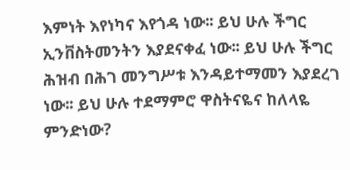እምነት እየነካና እየጎዳ ነው፡፡ ይህ ሁሉ ችግር ኢንቨስትመንትን እያደናቀፈ ነው፡፡ ይህ ሁሉ ችግር ሕዝብ በሕገ መንግሥቱ እንዳይተማመን እያደረገ ነው፡፡ ይህ ሁሉ ተደማምሮ ዋስትናዬና ከለላዬ ምንድነው?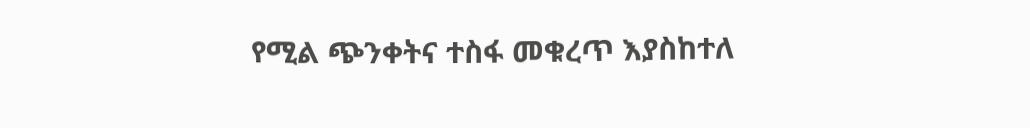የሚል ጭንቀትና ተስፋ መቁረጥ እያስከተለ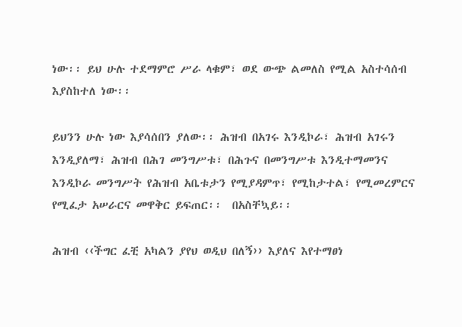ነው፡፡ ይህ ሁሉ ተደማምሮ ሥራ ላቁም፣ ወደ ውጭ ልመለስ የሚል አስተሳሰብ እያስከተለ ነው፡፡

ይህንን ሁሉ ነው እያሳሰበን ያለው፡፡ ሕዝብ በአገሩ እንዲኮራ፣ ሕዝብ አገሩን እንዲያለማ፣ ሕዝብ በሕገ መንግሥቱ፣ በሕጉና በመንግሥቱ እንዲተማመንና እንዲኮራ መንግሥት የሕዝብ አቤቱታን የሚያዳምጥ፣ የሚከታተል፣ የሚመረምርና የሚፈታ አሠራርና መዋቅር ይፍጠር፡፡  በአስቸኳይ፡፡

ሕዝብ ‹‹ችግር ፈቺ አካልን ያየህ ወዲህ በለኝ›› እያለና እየተማፀነ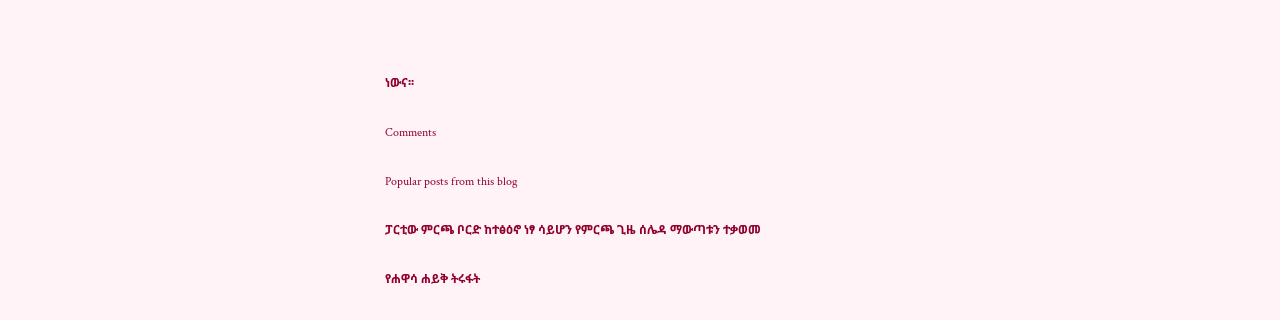ነውና፡፡

Comments

Popular posts from this blog

ፓርቲው ምርጫ ቦርድ ከተፅዕኖ ነፃ ሳይሆን የምርጫ ጊዜ ሰሌዳ ማውጣቱን ተቃወመ

የሐዋሳ ሐይቅ ትሩፋት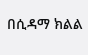በሲዳማ ክልል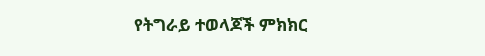የትግራይ ተወላጆች ምክክር